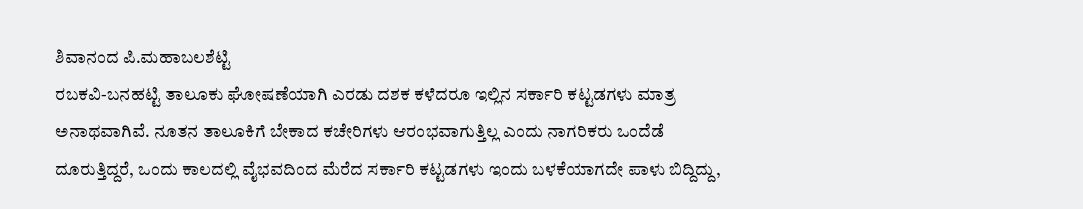ಶಿವಾನಂದ ಪಿ.ಮಹಾಬಲಶೆಟ್ಟಿ
ರಬಕವಿ-ಬನಹಟ್ಟಿ ತಾಲೂಕು ಘೋಷಣೆಯಾಗಿ ಎರಡು ದಶಕ ಕಳೆದರೂ ಇಲ್ಲಿನ ಸರ್ಕಾರಿ ಕಟ್ಟಡಗಳು ಮಾತ್ರ ಅನಾಥವಾಗಿವೆ. ನೂತನ ತಾಲೂಕಿಗೆ ಬೇಕಾದ ಕಚೇರಿಗಳು ಆರಂಭವಾಗುತ್ತಿಲ್ಲ ಎಂದು ನಾಗರಿಕರು ಒಂದೆಡೆ ದೂರುತ್ತಿದ್ದರೆ, ಒಂದು ಕಾಲದಲ್ಲಿ ವೈಭವದಿಂದ ಮೆರೆದ ಸರ್ಕಾರಿ ಕಟ್ಟಡಗಳು ಇಂದು ಬಳಕೆಯಾಗದೇ ಪಾಳು ಬಿದ್ದಿದ್ದು,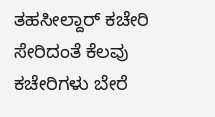ತಹಸೀಲ್ದಾರ್ ಕಚೇರಿ ಸೇರಿದಂತೆ ಕೆಲವು ಕಚೇರಿಗಳು ಬೇರೆ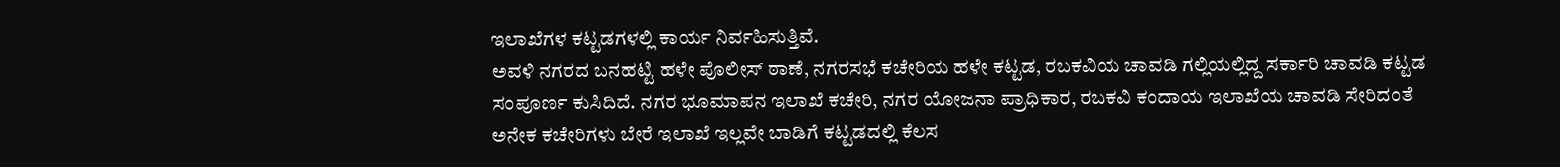ಇಲಾಖೆಗಳ ಕಟ್ಟಡಗಳಲ್ಲಿ ಕಾರ್ಯ ನಿರ್ವಹಿಸುತ್ತಿವೆ.
ಅವಳಿ ನಗರದ ಬನಹಟ್ಟಿ ಹಳೇ ಪೊಲೀಸ್ ಠಾಣೆ, ನಗರಸಭೆ ಕಚೇರಿಯ ಹಳೇ ಕಟ್ಟಡ, ರಬಕವಿಯ ಚಾವಡಿ ಗಲ್ಲಿಯಲ್ಲಿದ್ದ ಸರ್ಕಾರಿ ಚಾವಡಿ ಕಟ್ಟಡ ಸಂಪೂರ್ಣ ಕುಸಿದಿದೆ. ನಗರ ಭೂಮಾಪನ ಇಲಾಖೆ ಕಚೇರಿ, ನಗರ ಯೋಜನಾ ಪ್ರಾಧಿಕಾರ, ರಬಕವಿ ಕಂದಾಯ ಇಲಾಖೆಯ ಚಾವಡಿ ಸೇರಿದಂತೆ ಅನೇಕ ಕಚೇರಿಗಳು ಬೇರೆ ಇಲಾಖೆ ಇಲ್ಲವೇ ಬಾಡಿಗೆ ಕಟ್ಟಡದಲ್ಲಿ ಕೆಲಸ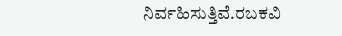ನಿರ್ವಹಿಸುತ್ತಿವೆ.ರಬಕವಿ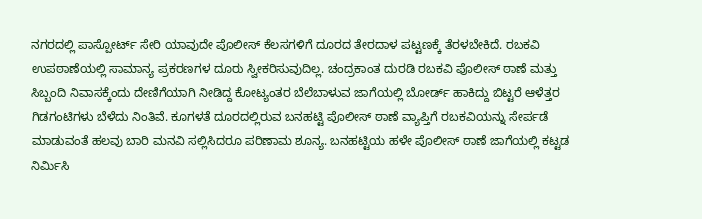ನಗರದಲ್ಲಿ ಪಾಸ್ಪೋರ್ಟ್ ಸೇರಿ ಯಾವುದೇ ಪೊಲೀಸ್ ಕೆಲಸಗಳಿಗೆ ದೂರದ ತೇರದಾಳ ಪಟ್ಟಣಕ್ಕೆ ತೆರಳಬೇಕಿದೆ. ರಬಕವಿ ಉಪಠಾಣೆಯಲ್ಲಿ ಸಾಮಾನ್ಯ ಪ್ರಕರಣಗಳ ದೂರು ಸ್ವೀಕರಿಸುವುದಿಲ್ಲ. ಚಂದ್ರಕಾಂತ ದುರಡಿ ರಬಕವಿ ಪೊಲೀಸ್ ಠಾಣೆ ಮತ್ತು ಸಿಬ್ಬಂದಿ ನಿವಾಸಕ್ಕೆಂದು ದೇಣಿಗೆಯಾಗಿ ನೀಡಿದ್ದ ಕೋಟ್ಯಂತರ ಬೆಲೆಬಾಳುವ ಜಾಗೆಯಲ್ಲಿ ಬೋರ್ಡ್ ಹಾಕಿದ್ದು ಬಿಟ್ಟರೆ ಆಳೆತ್ತರ ಗಿಡಗಂಟಿಗಳು ಬೆಳೆದು ನಿಂತಿವೆ. ಕೂಗಳತೆ ದೂರದಲ್ಲಿರುವ ಬನಹಟ್ಟಿ ಪೊಲೀಸ್ ಠಾಣೆ ವ್ಯಾಪ್ತಿಗೆ ರಬಕವಿಯನ್ನು ಸೇರ್ಪಡೆ ಮಾಡುವಂತೆ ಹಲವು ಬಾರಿ ಮನವಿ ಸಲ್ಲಿಸಿದರೂ ಪರಿಣಾಮ ಶೂನ್ಯ. ಬನಹಟ್ಟಿಯ ಹಳೇ ಪೊಲೀಸ್ ಠಾಣೆ ಜಾಗೆಯಲ್ಲಿ ಕಟ್ಟಡ ನಿರ್ಮಿಸಿ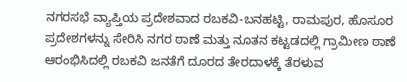ನಗರಸಭೆ ವ್ಯಾಪ್ತಿಯ ಪ್ರದೇಶವಾದ ರಬಕವಿ-ಬನಹಟ್ಟಿ, ರಾಮಪುರ, ಹೊಸೂರ ಪ್ರದೇಶಗಳನ್ನು ಸೇರಿಸಿ ನಗರ ಠಾಣೆ ಮತ್ತು ನೂತನ ಕಟ್ಟಡದಲ್ಲಿ ಗ್ರಾಮೀಣ ಠಾಣೆ ಆರಂಭಿಸಿದಲ್ಲಿ ರಬಕವಿ ಜನತೆಗೆ ದೂರದ ತೇರದಾಳಕ್ಕೆ ತೆರಳುವ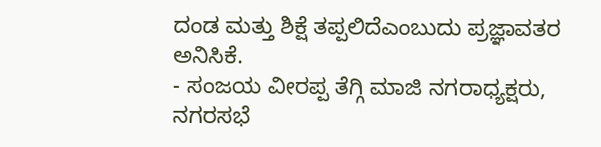ದಂಡ ಮತ್ತು ಶಿಕ್ಷೆ ತಪ್ಪಲಿದೆಎಂಬುದು ಪ್ರಜ್ಞಾವತರ ಅನಿಸಿಕೆ.
- ಸಂಜಯ ವೀರಪ್ಪ ತೆಗ್ಗಿ ಮಾಜಿ ನಗರಾಧ್ಯಕ್ಷರು, ನಗರಸಭೆ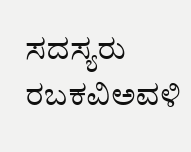ಸದಸ್ಯರು ರಬಕವಿಅವಳಿ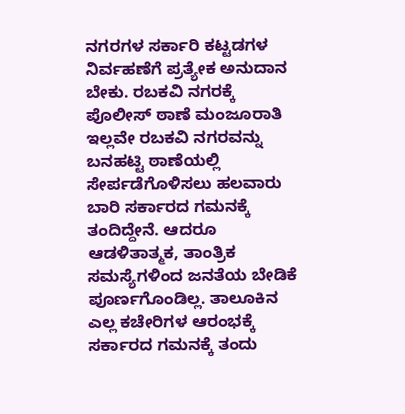ನಗರಗಳ ಸರ್ಕಾರಿ ಕಟ್ಟಡಗಳ ನಿರ್ವಹಣೆಗೆ ಪ್ರತ್ಯೇಕ ಅನುದಾನ ಬೇಕು. ರಬಕವಿ ನಗರಕ್ಕೆ ಪೊಲೀಸ್ ಠಾಣೆ ಮಂಜೂರಾತಿ ಇಲ್ಲವೇ ರಬಕವಿ ನಗರವನ್ನು ಬನಹಟ್ಟಿ ಠಾಣೆಯಲ್ಲಿ ಸೇರ್ಪಡೆಗೊಳಿಸಲು ಹಲವಾರು ಬಾರಿ ಸರ್ಕಾರದ ಗಮನಕ್ಕೆ ತಂದಿದ್ದೇನೆ. ಆದರೂ ಆಡಳಿತಾತ್ಮಕ, ತಾಂತ್ರಿಕ ಸಮಸ್ಯೆಗಳಿಂದ ಜನತೆಯ ಬೇಡಿಕೆ ಪೂರ್ಣಗೊಂಡಿಲ್ಲ. ತಾಲೂಕಿನ ಎಲ್ಲ ಕಚೇರಿಗಳ ಆರಂಭಕ್ಕೆ ಸರ್ಕಾರದ ಗಮನಕ್ಕೆ ತಂದು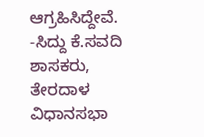ಆಗ್ರಹಿಸಿದ್ದೇವೆ.
-ಸಿದ್ದು ಕೆ.ಸವದಿ ಶಾಸಕರು, ತೇರದಾಳ ವಿಧಾನಸಭಾ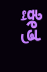ಕ್ಷೇತ್ರ